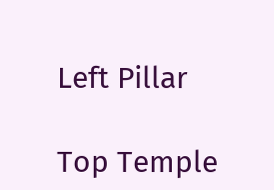Left Pillar

Top Temple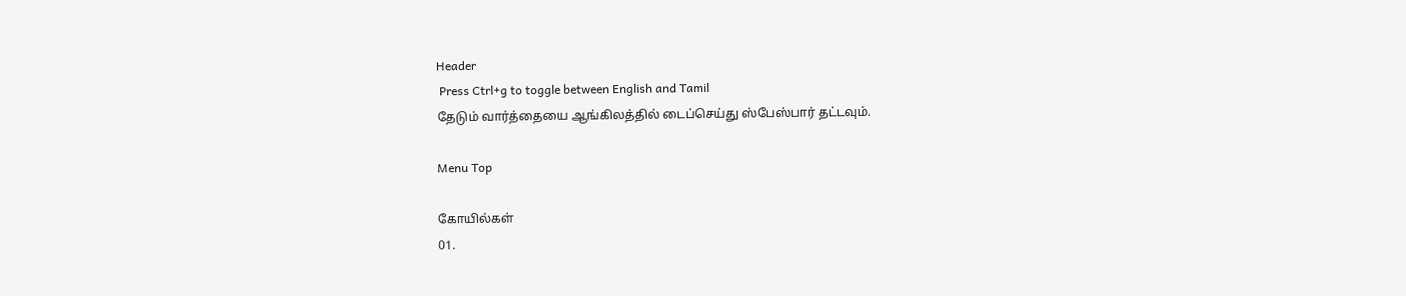Header
 Press Ctrl+g to toggle between English and Tamil
தேடும் வார்த்தையை ஆங்கிலத்தில் டைப்செய்து ஸ்பேஸ்பார் தட்டவும்.

Menu Top

கோயில்கள்
01.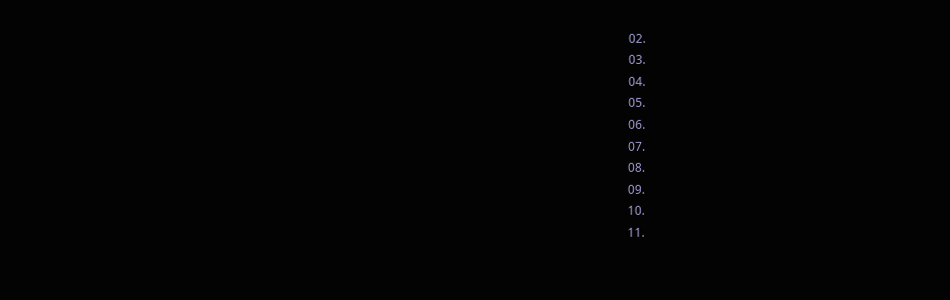02.
03.
04.
05.
06.
07.
08.
09.
10.
11.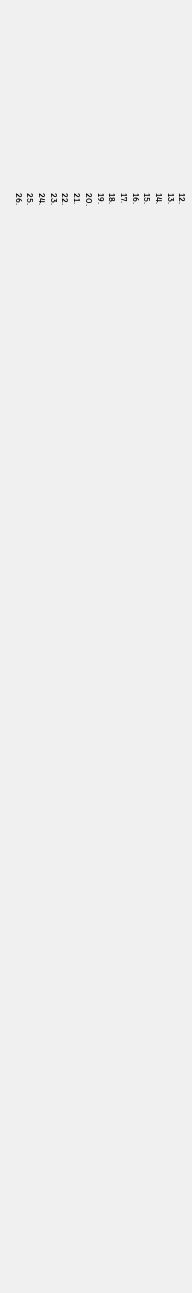12.
13.
14.
15.
16.
17.
18.
19.
20.
21.
22.
23.
24.
25.
26.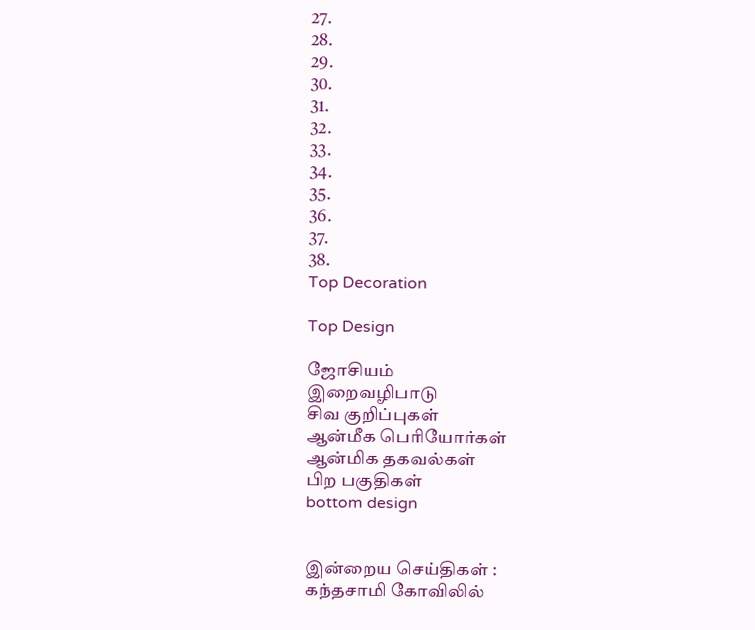27.
28.
29.
30.
31.
32.
33.
34.
35.
36.
37.
38.
Top Decoration

Top Design

ஜோசியம்
இறைவழிபாடு
சிவ குறிப்புகள்
ஆன்மீக பெரியோர்கள்
ஆன்மிக தகவல்கள்
பிற பகுதிகள்
bottom design


இன்றைய செய்திகள் :
கந்தசாமி கோவிலில்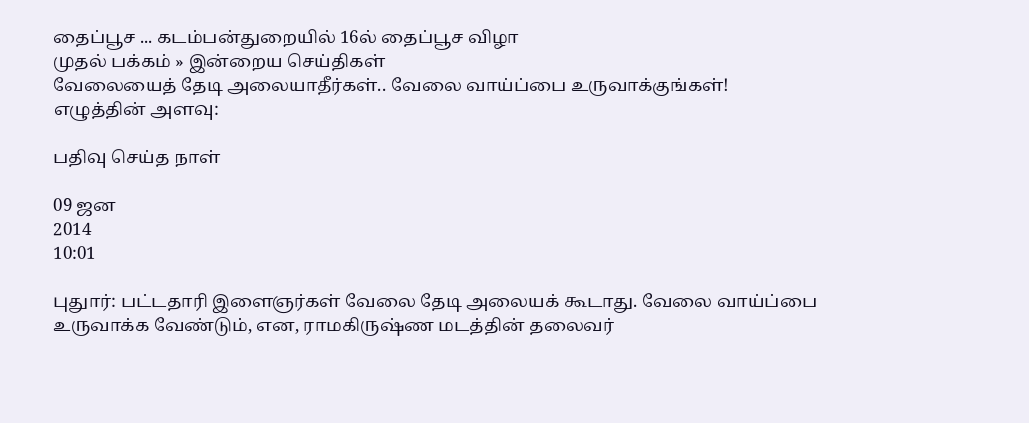தைப்பூச ... கடம்பன்துறையில் 16ல் தைப்பூச விழா
முதல் பக்கம் » இன்றைய செய்திகள்
வேலையைத் தேடி அலையாதீர்கள்.. வேலை வாய்ப்பை உருவாக்குங்கள்!
எழுத்தின் அளவு:

பதிவு செய்த நாள்

09 ஜன
2014
10:01

புதுார்: பட்டதாரி இளைஞர்கள் வேலை தேடி அலையக் கூடாது. வேலை வாய்ப்பை உருவாக்க வேண்டும், என, ராமகிருஷ்ண மடத்தின் தலைவர்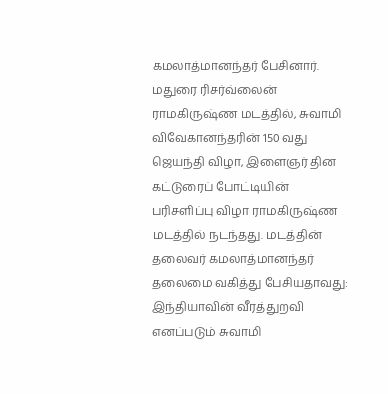கமலாத்மானந்தர் பேசினார். மதுரை ரிசர்வ்லைன் ராமகிருஷ்ண மடத்தில், சுவாமி விவேகானந்தரின் 150 வது ஜெயந்தி விழா, இளைஞர் தின கட்டுரைப் போட்டியின் பரிசளிப்பு விழா ராமகிருஷ்ண மடத்தில் நடந்தது. மடத்தின் தலைவர் கமலாத்மானந்தர் தலைமை வகித்து பேசியதாவது: இந்தியாவின் வீரத்துறவி எனப்படும் சுவாமி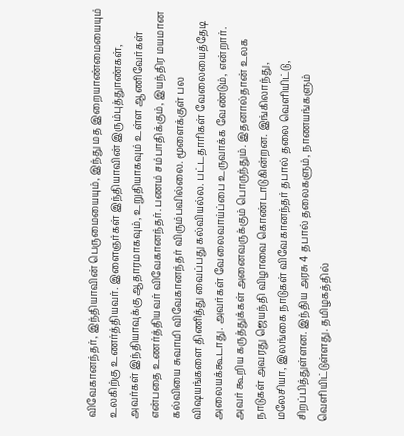விவேகானந்தர், இந்தியாவின் பெருமையையும், இந்து மத இறையாண்மையையும் உலகிற்கு உணர்த்தியவர். இளைஞர்கள் இந்தியாவின் இரும்புத்துாண்கள், அவர்கள் இந்தியாவுக்கு ஆதாரமாகவும், உறுதியாகவும் உள்ள ஆணிவேர்கள் என்பதை உணர்த்தியவர் விவேகானந்தர். பணம் சம்பாதிக்கும், இயந்திர மயமான கல்வியை சுவாமி விவேகானந்தர் விரும்பவில்லை. மூளைக்குள் பல விஷயங்களை திணித்து வைப்பது கல்வியல்ல. பட்டதாரிகள் வேலையைத்தேடி அலையக்கூடாது. அவர்கள் வேலைவாய்ப்பை உருவாக்க வேண்டும், என்றார். அவர் கூறிய கருத்துக்கள் அனைவருக்கும் பொருந்தும். இதனால்தான் உலக நாடுகள் அவரது ஜெயந்தி விழாவை கொண்டாடுகின்றன. இங்கிலாந்து, மலேசியா, இலங்கை நாடுகள் விவேகானந்தர் தபால் தலை வெளியிட்டு, சிறப்பித்துள்ளன. இந்திய அரசு 4 தபால் தலைகளும், நாணயங்களும் வெளியிட்டுள்ளது. தமிழகத்தில்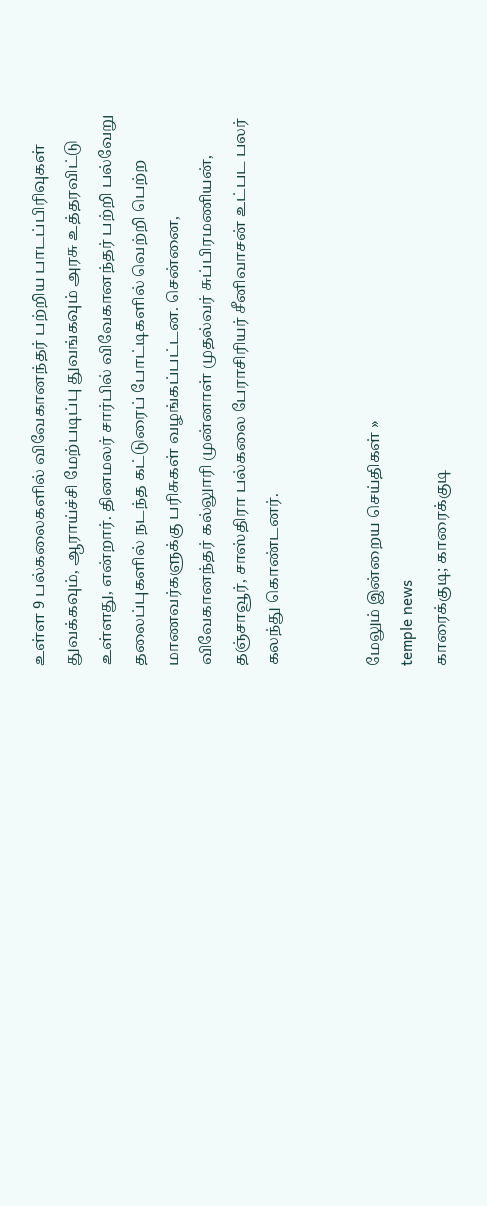உள்ள 9 பல்கலைகளில் விவேகானந்தர் பற்றிய பாடப்பிரிவுகள் துவக்கவும், ஆராய்ச்சி மேற்படிப்பு துவங்கவும் அரசு உத்தரவிட்டு உள்ளது, என்றார். தினமலர் சார்பில் விவேகானந்தர் பற்றி பல்வேறு தலைப்புகளில் நடந்த கட்டுரைப் போட்டிகளில் வெற்றி பெற்ற மாணவர்களுக்கு பரிசுகள் வழங்கப்பட்டன. சென்னை, விவேகானந்தர் கல்லுாரி முன்னாள் முதல்வர் சுப்பிரமணியன், தஞ்சாவூர், சாஸ்திரா பல்கலை பேராசிரியர் சீனிவாசன் உட்பட பலர் கலந்து கொண்டனர்.


மேலும் இன்றைய செய்திகள் »
temple news
காரைக்குடி; காரைக்குடி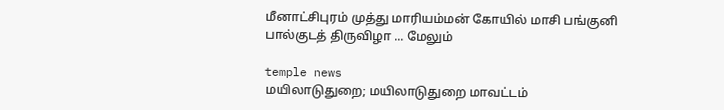மீனாட்சிபுரம் முத்து மாரியம்மன் கோயில் மாசி பங்குனி பால்குடத் திருவிழா ... மேலும்

temple news
மயிலாடுதுறை; மயிலாடுதுறை மாவட்டம்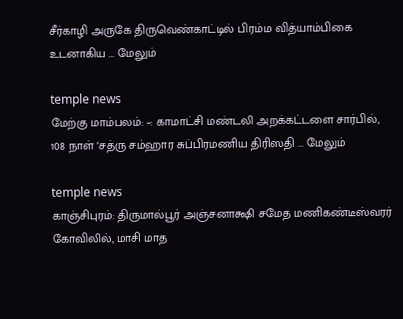சீர்காழி அருகே திருவெண்காட்டில் பிரம்ம வித்யாம்பிகை உடனாகிய ... மேலும்

temple news
மேற்கு மாம்பலம்: –: காமாட்சி மண்டலி அறக்கட்டளை சார்பில், 108 நாள் ‘சத்ரு சம்ஹார சுப்பிரமணிய திரிஸதி ... மேலும்

temple news
காஞ்சிபுரம்: திருமால்பூர் அஞ்சனாக்ஷி சமேத மணிகண்டீஸ்வரர் கோவிலில், மாசி மாத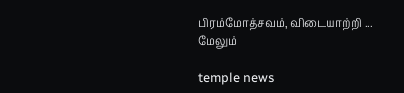பிரம்மோத்சவம், விடையாற்றி ... மேலும்

temple news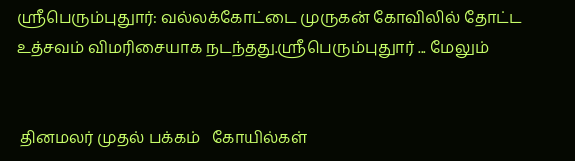ஸ்ரீபெரும்புதுார்: வல்லக்கோட்டை முருகன் கோவிலில் தோட்ட உத்சவம் விமரிசையாக நடந்தது.ஸ்ரீபெரும்புதுார் ... மேலும்


 தினமலர் முதல் பக்கம்   கோயில்கள்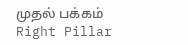முதல் பக்கம்
Right Pillar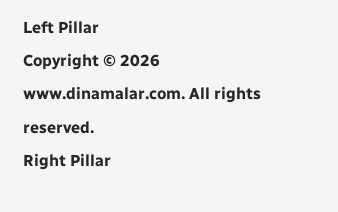Left Pillar
Copyright © 2026 www.dinamalar.com. All rights reserved.
Right Pillar